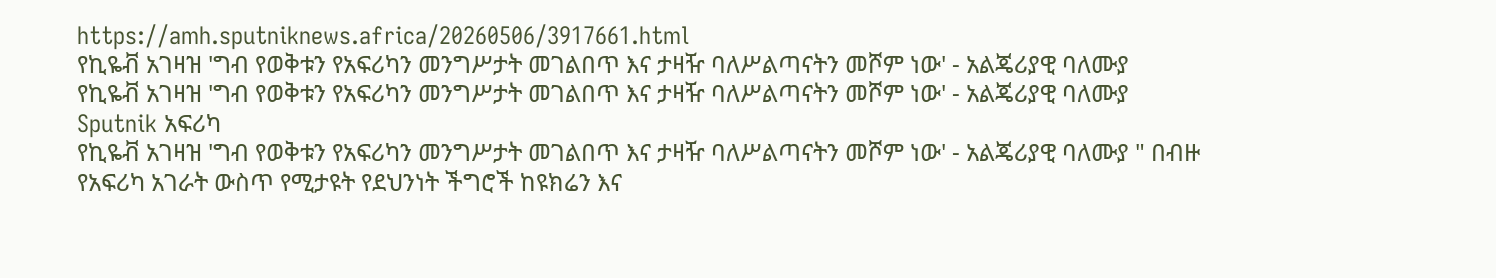https://amh.sputniknews.africa/20260506/3917661.html
የኪዬቭ አገዛዝ 'ግብ የወቅቱን የአፍሪካን መንግሥታት መገልበጥ እና ታዛዥ ባለሥልጣናትን መሾም ነው' - አልጄሪያዊ ባለሙያ
የኪዬቭ አገዛዝ 'ግብ የወቅቱን የአፍሪካን መንግሥታት መገልበጥ እና ታዛዥ ባለሥልጣናትን መሾም ነው' - አልጄሪያዊ ባለሙያ
Sputnik አፍሪካ
የኪዬቭ አገዛዝ 'ግብ የወቅቱን የአፍሪካን መንግሥታት መገልበጥ እና ታዛዥ ባለሥልጣናትን መሾም ነው' - አልጄሪያዊ ባለሙያ " በብዙ የአፍሪካ አገራት ውስጥ የሚታዩት የደህንነት ችግሮች ከዩክሬን እና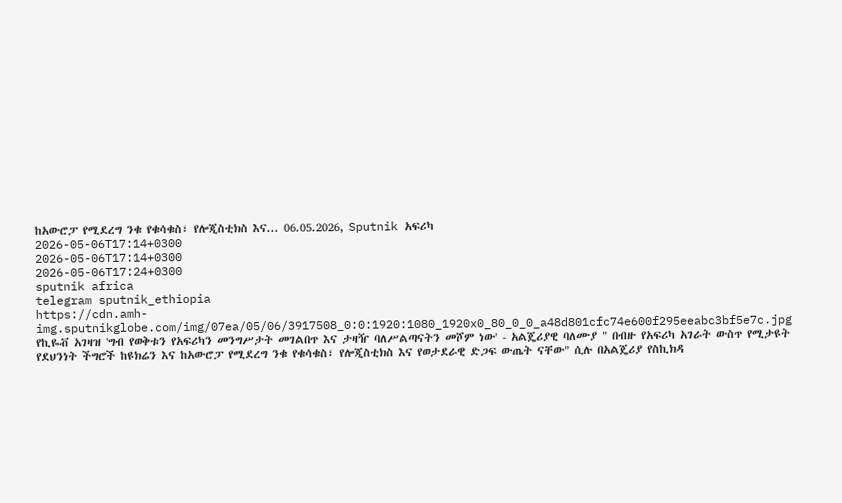ከአውሮፓ የሚደረግ ንቁ የቁሳቁስ፣ የሎጂስቲክስ እና... 06.05.2026, Sputnik አፍሪካ
2026-05-06T17:14+0300
2026-05-06T17:14+0300
2026-05-06T17:24+0300
sputnik africa
telegram sputnik_ethiopia
https://cdn.amh-img.sputnikglobe.com/img/07ea/05/06/3917508_0:0:1920:1080_1920x0_80_0_0_a48d801cfc74e600f295eeabc3bf5e7c.jpg
የኪዬቭ አገዛዝ 'ግብ የወቅቱን የአፍሪካን መንግሥታት መገልበጥ እና ታዛዥ ባለሥልጣናትን መሾም ነው' - አልጄሪያዊ ባለሙያ " በብዙ የአፍሪካ አገራት ውስጥ የሚታዩት የደህንነት ችግሮች ከዩክሬን እና ከአውሮፓ የሚደረግ ንቁ የቁሳቁስ፣ የሎጂስቲክስ እና የወታደራዊ ድጋፍ ውጤት ናቸው" ሲሉ በአልጄሪያ የስኪክዳ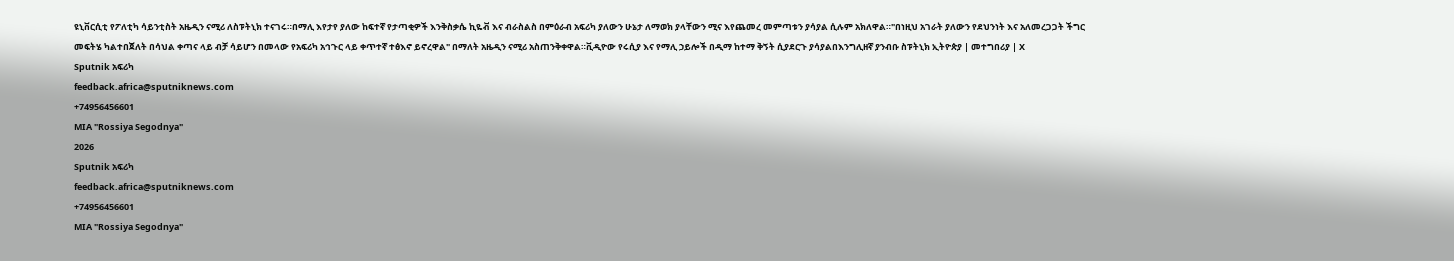ዩኒቨርሲቲ የፖለቲካ ሳይንቲስት አዜዲን ናሚሪ ለስፑትኒክ ተናገሩ።በማሊ እየታየ ያለው ከፍተኛ የታጣቂዎች እንቅስቃሴ ኪዬቭ እና ብራስልስ በምዕራብ አፍሪካ ያለውን ሁኔታ ለማወክ ያላቸውን ሚና እየጨመረ መምጣቱን ያሳያል ሲሉም አክለዋል።"በነዚህ አገራት ያለውን የደህንነት እና አለመረጋጋት ችግር መፍትሄ ካልተበጀለት በሳህል ቀጣና ላይ ብቻ ሳይሆን በመላው የአፍሪካ አኅጉር ላይ ቀጥተኛ ተፅእኖ ይኖረዋል" በማለት አዜዲን ናሚሪ አስጠንቅቀዋል።ቪዲዮው የሩሲያ እና የማሊ ኃይሎች በዲማ ከተማ ቅኝት ሲያደርጉ ያሳያልበእንግሊዘኛ ያንብቡ ስፑትኒክ ኢትዮጵያ | መተግበሪያ | X
Sputnik አፍሪካ
feedback.africa@sputniknews.com
+74956456601
MIA "Rossiya Segodnya"
2026
Sputnik አፍሪካ
feedback.africa@sputniknews.com
+74956456601
MIA "Rossiya Segodnya"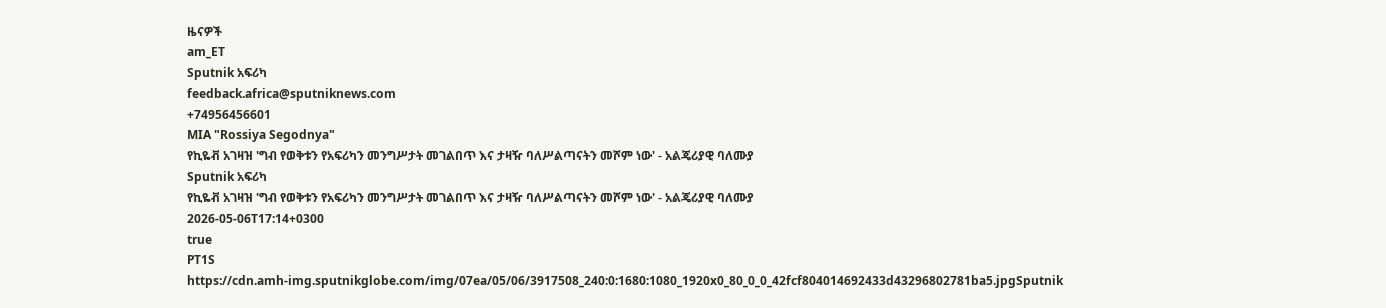ዜናዎች
am_ET
Sputnik አፍሪካ
feedback.africa@sputniknews.com
+74956456601
MIA "Rossiya Segodnya"
የኪዬቭ አገዛዝ 'ግብ የወቅቱን የአፍሪካን መንግሥታት መገልበጥ እና ታዛዥ ባለሥልጣናትን መሾም ነው' - አልጄሪያዊ ባለሙያ
Sputnik አፍሪካ
የኪዬቭ አገዛዝ 'ግብ የወቅቱን የአፍሪካን መንግሥታት መገልበጥ እና ታዛዥ ባለሥልጣናትን መሾም ነው' - አልጄሪያዊ ባለሙያ
2026-05-06T17:14+0300
true
PT1S
https://cdn.amh-img.sputnikglobe.com/img/07ea/05/06/3917508_240:0:1680:1080_1920x0_80_0_0_42fcf804014692433d43296802781ba5.jpgSputnik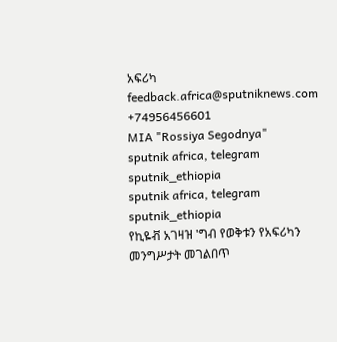አፍሪካ
feedback.africa@sputniknews.com
+74956456601
MIA "Rossiya Segodnya"
sputnik africa, telegram sputnik_ethiopia
sputnik africa, telegram sputnik_ethiopia
የኪዬቭ አገዛዝ 'ግብ የወቅቱን የአፍሪካን መንግሥታት መገልበጥ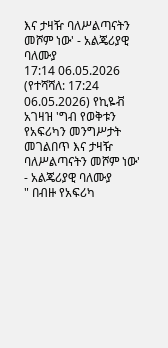እና ታዛዥ ባለሥልጣናትን መሾም ነው' - አልጄሪያዊ ባለሙያ
17:14 06.05.2026 (የተሻሻለ: 17:24 06.05.2026) የኪዬቭ አገዛዝ 'ግብ የወቅቱን የአፍሪካን መንግሥታት መገልበጥ እና ታዛዥ ባለሥልጣናትን መሾም ነው' - አልጄሪያዊ ባለሙያ
" በብዙ የአፍሪካ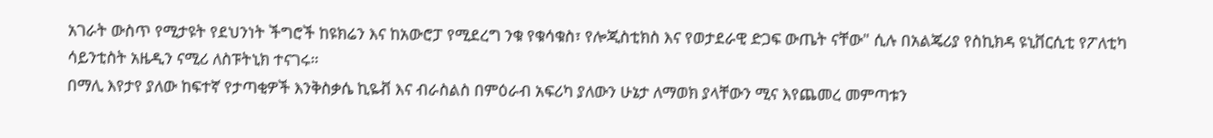አገራት ውስጥ የሚታዩት የደህንነት ችግሮች ከዩክሬን እና ከአውሮፓ የሚደረግ ንቁ የቁሳቁስ፣ የሎጂስቲክስ እና የወታደራዊ ድጋፍ ውጤት ናቸው" ሲሉ በአልጄሪያ የስኪክዳ ዩኒቨርሲቲ የፖለቲካ ሳይንቲስት አዜዲን ናሚሪ ለስፑትኒክ ተናገሩ።
በማሊ እየታየ ያለው ከፍተኛ የታጣቂዎች እንቅስቃሴ ኪዬቭ እና ብራስልስ በምዕራብ አፍሪካ ያለውን ሁኔታ ለማወክ ያላቸውን ሚና እየጨመረ መምጣቱን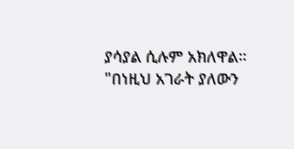ያሳያል ሲሉም አክለዋል።
"በነዚህ አገራት ያለውን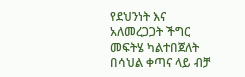የደህንነት እና አለመረጋጋት ችግር መፍትሄ ካልተበጀለት በሳህል ቀጣና ላይ ብቻ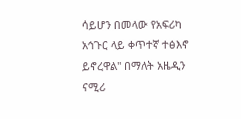ሳይሆን በመላው የአፍሪካ አኅጉር ላይ ቀጥተኛ ተፅእኖ ይኖረዋል" በማለት አዜዲን ናሚሪ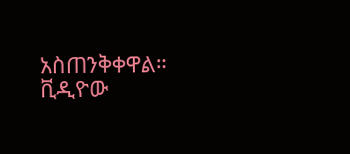አስጠንቅቀዋል።
ቪዲዮው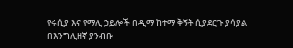የሩሲያ እና የማሊ ኃይሎች በዲማ ከተማ ቅኝት ሲያደርጉ ያሳያል
በእንግሊዘኛ ያንብቡ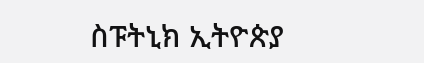ስፑትኒክ ኢትዮጵያ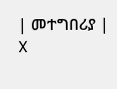| መተግበሪያ | X